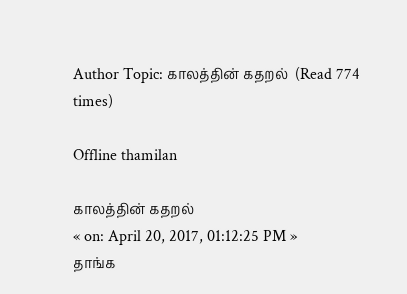Author Topic: காலத்தின் கதறல்  (Read 774 times)

Offline thamilan

காலத்தின் கதறல்
« on: April 20, 2017, 01:12:25 PM »
தாங்க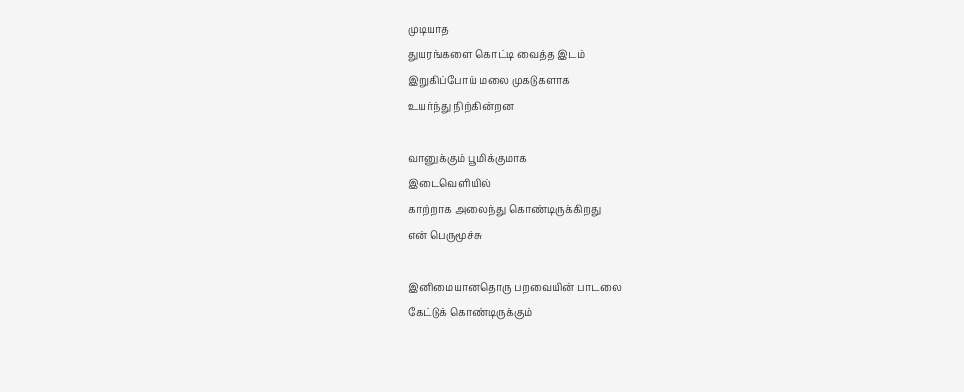முடியாத
துயரங்களை கொட்டி வைத்த இடம்
இறுகிப்போய் மலை முகடுகளாக
உயர்ந்து நிற்கின்றன

வானுக்கும் பூமிக்குமாக
இடைவெளியில்
காற்றாக அலைந்து கொண்டிருக்கிறது
என் பெருமூச்சு

இனிமையானதொரு பறவையின் பாடலை
கேட்டுக் கொண்டிருக்கும்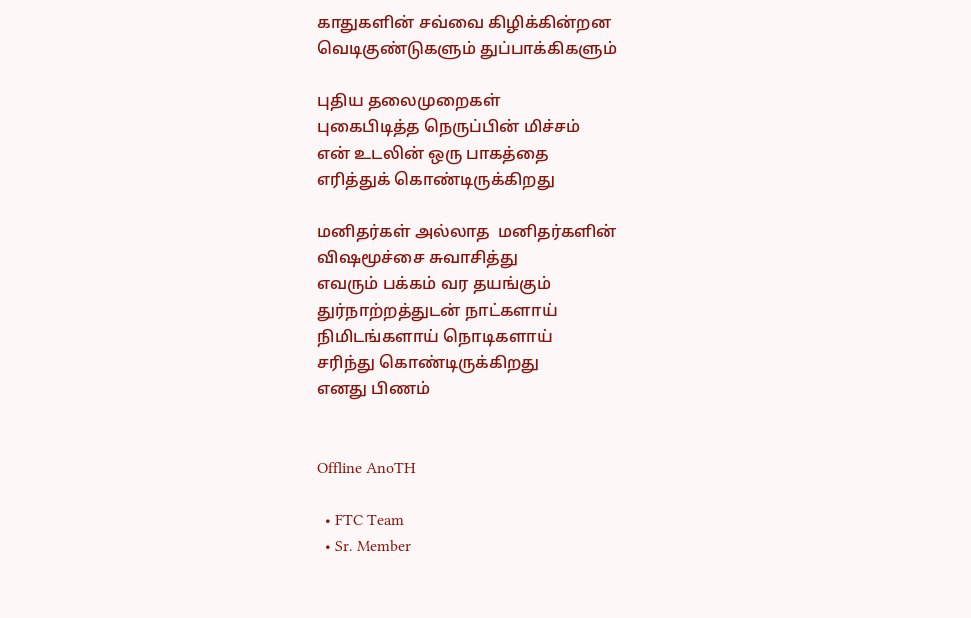காதுகளின் சவ்வை கிழிக்கின்றன
வெடிகுண்டுகளும் துப்பாக்கிகளும்

புதிய தலைமுறைகள்
புகைபிடித்த நெருப்பின் மிச்சம்
என் உடலின் ஒரு பாகத்தை
எரித்துக் கொண்டிருக்கிறது

மனிதர்கள் அல்லாத  மனிதர்களின்
விஷமூச்சை சுவாசித்து
எவரும் பக்கம் வர தயங்கும்
துர்நாற்றத்துடன் நாட்களாய்
நிமிடங்களாய் நொடிகளாய்
சரிந்து கொண்டிருக்கிறது
எனது பிணம்


Offline AnoTH

  • FTC Team
  • Sr. Member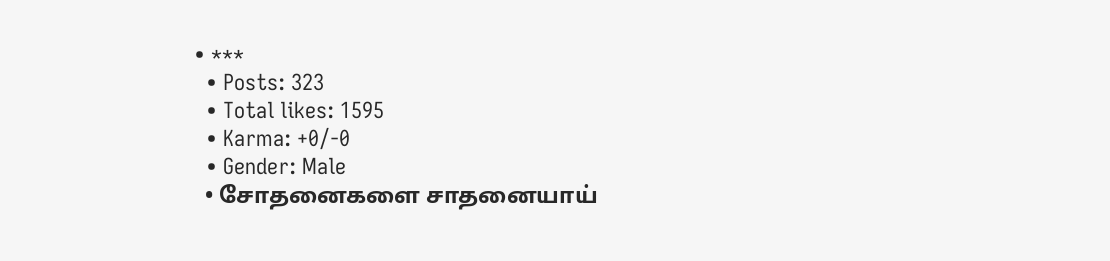• ***
  • Posts: 323
  • Total likes: 1595
  • Karma: +0/-0
  • Gender: Male
  • சோதனைகளை சாதனையாய்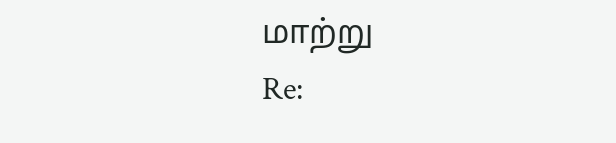மாற்று
Re: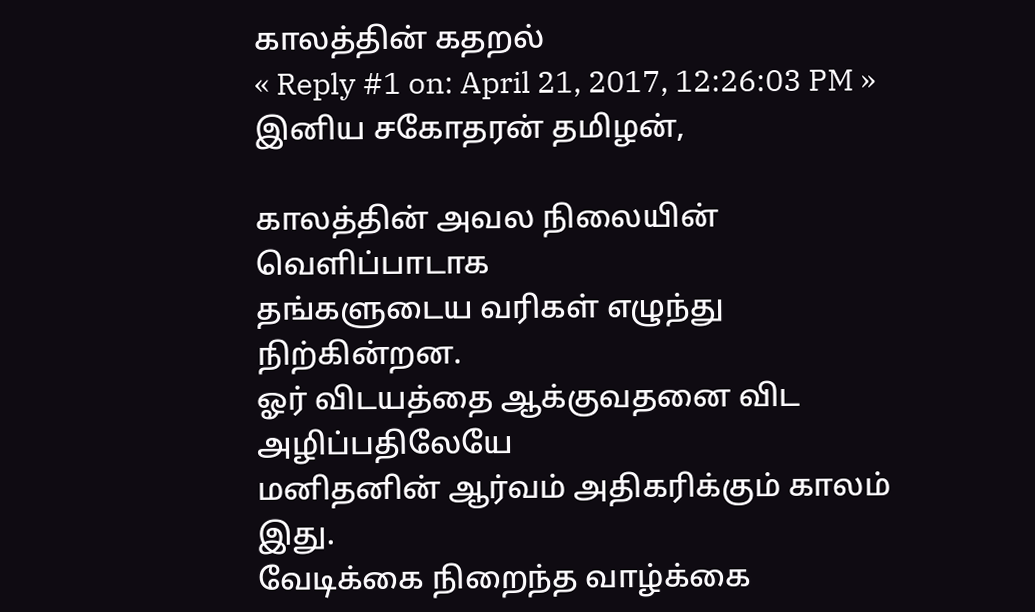காலத்தின் கதறல்
« Reply #1 on: April 21, 2017, 12:26:03 PM »
இனிய சகோதரன் தமிழன்,

காலத்தின் அவல நிலையின் வெளிப்பாடாக
தங்களுடைய வரிகள் எழுந்து நிற்கின்றன.
ஓர் விடயத்தை ஆக்குவதனை விட அழிப்பதிலேயே
மனிதனின் ஆர்வம் அதிகரிக்கும் காலம் இது.
வேடிக்கை நிறைந்த வாழ்க்கை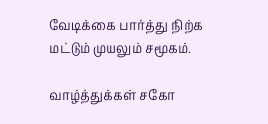வேடிக்கை பார்த்து நிற்க
மட்டும் முயலும் சமூகம்.

வாழ்த்துக்கள் சகோ